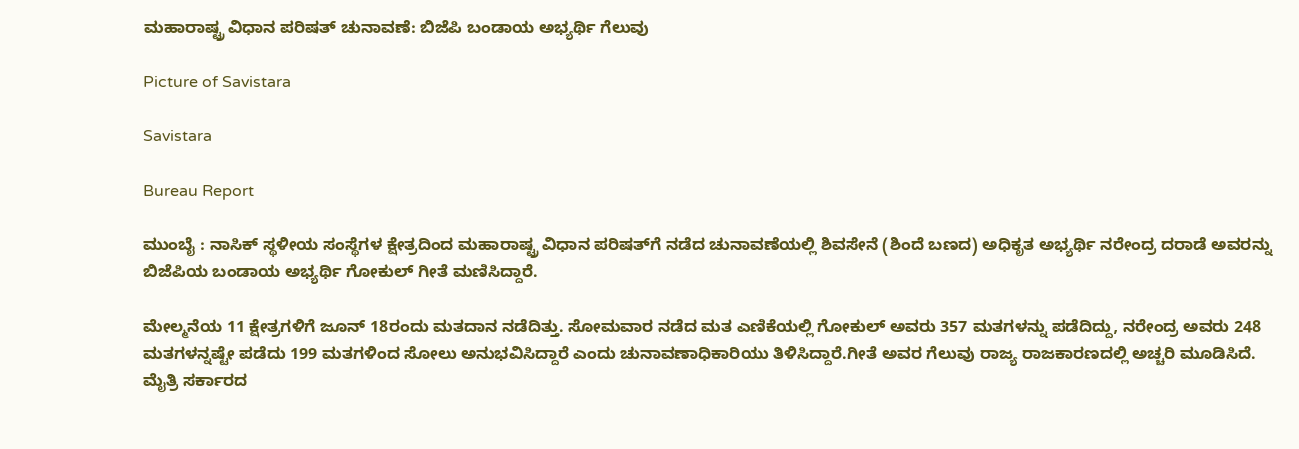ಮಹಾರಾಷ್ಟ್ರ ವಿಧಾನ ಪರಿಷತ್‌ ಚುನಾವಣೆ: ಬಿಜೆಪಿ ಬಂಡಾಯ ಅಭ್ಯರ್ಥಿ ಗೆಲುವು

Picture of Savistara

Savistara

Bureau Report

ಮುಂಬೈ : ನಾಸಿಕ್ ಸ್ಥಳೀಯ ಸಂಸ್ಥೆಗಳ ಕ್ಷೇತ್ರದಿಂದ ಮಹಾರಾಷ್ಟ್ರ ವಿಧಾನ ಪರಿಷತ್‌ಗೆ ನಡೆದ ಚುನಾವಣೆಯಲ್ಲಿ ಶಿವಸೇನೆ (ಶಿಂದೆ ಬಣದ) ಅಧಿಕೃತ ಅಭ್ಯರ್ಥಿ ನರೇಂದ್ರ ದರಾಡೆ ಅವರನ್ನು ಬಿಜೆಪಿಯ ಬಂಡಾಯ ಅಭ್ಯರ್ಥಿ ಗೋಕುಲ್ ಗೀತೆ ಮಣಿಸಿದ್ದಾರೆ.

ಮೇಲ್ಮನೆಯ 11 ಕ್ಷೇತ್ರಗಳಿಗೆ ಜೂನ್ 18ರಂದು ಮತದಾನ ನಡೆದಿತ್ತು. ಸೋಮವಾರ ನಡೆದ ಮತ ಎಣಿಕೆಯಲ್ಲಿ ಗೋಕುಲ್ ಅವರು 357 ಮತಗಳನ್ನು ಪಡೆದಿದ್ದು, ನರೇಂದ್ರ ಅವರು 248 ಮತಗಳನ್ನಷ್ಟೇ ಪಡೆದು 199 ಮತಗಳಿಂದ ಸೋಲು ಅನುಭವಿಸಿದ್ದಾರೆ ಎಂದು ಚುನಾವಣಾಧಿಕಾರಿಯು ತಿಳಿಸಿದ್ದಾರೆ.ಗೀತೆ ಅವರ ಗೆಲುವು ರಾಜ್ಯ ರಾಜಕಾರಣದಲ್ಲಿ ಅಚ್ಚರಿ ಮೂಡಿಸಿದೆ. ಮೈತ್ರಿ ಸರ್ಕಾರದ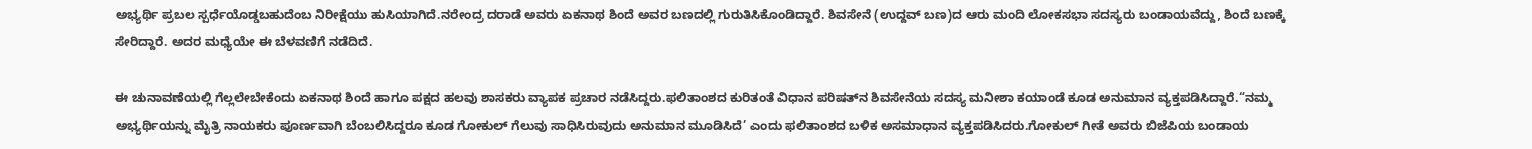ಅಭ್ಯರ್ಥಿ ಪ್ರಬಲ ಸ್ಪರ್ಧೆಯೊಡ್ಡಬಹುದೆಂಬ ನಿರೀಕ್ಷೆಯು ಹುಸಿಯಾಗಿದೆ.ನರೇಂದ್ರ ದರಾಡೆ ಅವರು ಏಕನಾಥ ಶಿಂದೆ ಅವರ ಬಣದಲ್ಲಿ ಗುರುತಿಸಿಕೊಂಡಿದ್ದಾರೆ. ಶಿವಸೇನೆ (ಉದ್ದವ್ ಬಣ)ದ ಆರು ಮಂದಿ ಲೋಕಸಭಾ ಸದಸ್ಯರು ಬಂಡಾಯವೆದ್ದು, ಶಿಂದೆ ಬಣಕ್ಕೆ ಸೇರಿದ್ದಾರೆ. ಅದರ ಮಧ್ಯೆಯೇ ಈ ಬೆಳವಣಿಗೆ ನಡೆದಿದೆ.

ಈ ಚುನಾವಣೆಯಲ್ಲಿ ಗೆಲ್ಲಲೇಬೇಕೆಂದು ಏಕನಾಥ ಶಿಂದೆ ಹಾಗೂ ಪಕ್ಷದ ಹಲವು ಶಾಸಕರು ವ್ಯಾಪಕ ಪ್ರಚಾರ ನಡೆಸಿದ್ದರು.ಫಲಿತಾಂಶದ ಕುರಿತಂತೆ ವಿಧಾನ ಪರಿಷತ್‌ನ ಶಿವಸೇನೆಯ ಸದಸ್ಯ ಮನೀಶಾ ಕಯಾಂಡೆ ಕೂಡ ಅನುಮಾನ ವ್ಯಕ್ತಪಡಿಸಿದ್ದಾರೆ.“ನಮ್ಮ ಅಭ್ಯರ್ಥಿಯನ್ನು ಮೈತ್ರಿ ನಾಯಕರು ಪೂರ್ಣವಾಗಿ ಬೆಂಬಲಿಸಿದ್ದರೂ ಕೂಡ ಗೋಕುಲ್ ಗೆಲುವು ಸಾಧಿಸಿರುವುದು ಅನುಮಾನ ಮೂಡಿಸಿದೆ’ ಎಂದು ಫಲಿತಾಂಶದ ಬಳಿಕ ಅಸಮಾಧಾನ ವ್ಯಕ್ತಪಡಿಸಿದರು.ಗೋಕುಲ್ ಗೀತೆ ಅವರು ಬಿಜೆಪಿಯ ಬಂಡಾಯ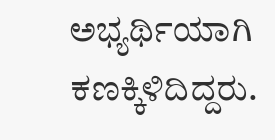ಅಭ್ಯರ್ಥಿಯಾಗಿ ಕಣಕ್ಕಿಳಿದಿದ್ದರು.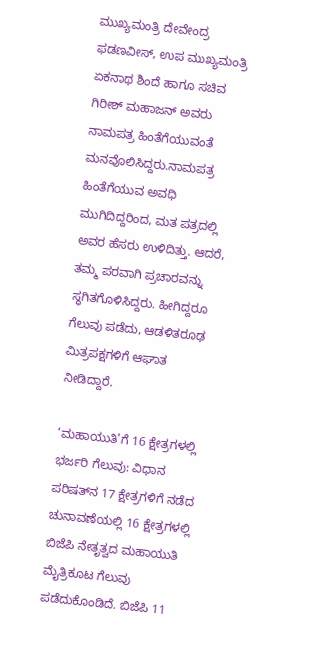ಮುಖ್ಯಮಂತ್ರಿ ದೇವೇಂದ್ರ ಫಡಣವೀಸ್, ಉಪ ಮುಖ್ಯಮಂತ್ರಿ ಏಕನಾಥ ಶಿಂದೆ ಹಾಗೂ ಸಚಿವ ಗಿರೀಶ್ ಮಹಾಜನ್ ಅವರು ನಾಮಪತ್ರ ಹಿಂತೆಗೆಯುವಂತೆ ಮನವೊಲಿಸಿದ್ದರು.ನಾಮಪತ್ರ ಹಿಂತೆಗೆಯುವ ಅವಧಿ ಮುಗಿದಿದ್ದರಿಂದ, ಮತ ಪತ್ರದಲ್ಲಿ ಅವರ ಹೆಸರು ಉಳಿದಿತ್ತು. ಆದರೆ, ತಮ್ಮ ಪರವಾಗಿ ಪ್ರಚಾರವನ್ನು ಸ್ಥಗಿತಗೊಳಿಸಿದ್ದರು. ಹೀಗಿದ್ದರೂ ಗೆಲುವು ಪಡೆದು, ಆಡಳಿತರೂಢ ಮಿತ್ರಪಕ್ಷಗಳಿಗೆ ಆಘಾತ ನೀಡಿದ್ದಾರೆ.

‘ಮಹಾಯುತಿ’ಗೆ 16 ಕ್ಷೇತ್ರಗಳಲ್ಲಿ ಭರ್ಜರಿ ಗೆಲುವು: ವಿಧಾನ ಪರಿಷತ್‌ನ 17 ಕ್ಷೇತ್ರಗಳಿಗೆ ನಡೆದ ಚುನಾವಣೆಯಲ್ಲಿ 16 ಕ್ಷೇತ್ರಗಳಲ್ಲಿ ಬಿಜೆಪಿ ನೇತೃತ್ವದ ಮಹಾಯುತಿ ಮೈತ್ರಿಕೂಟ ಗೆಲುವು ಪಡೆದುಕೊಂಡಿದೆ. ಬಿಜೆಪಿ 11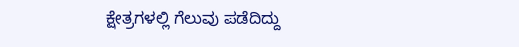ಕ್ಷೇತ್ರಗಳಲ್ಲಿ ಗೆಲುವು ಪಡೆದಿದ್ದು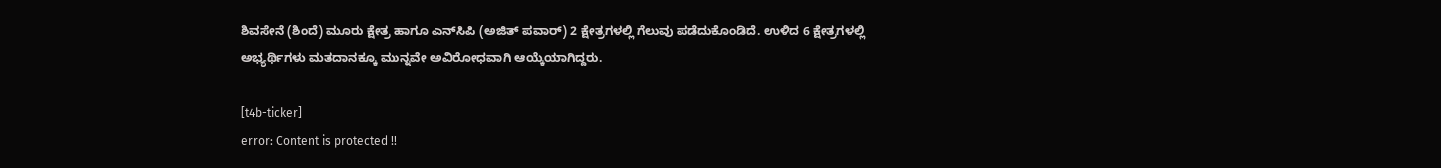ಶಿವಸೇನೆ (ಶಿಂದೆ) ಮೂರು ಕ್ಷೇತ್ರ ಹಾಗೂ ಎನ್‌ಸಿಪಿ (ಅಜಿತ್ ಪವಾರ್) 2 ಕ್ಷೇತ್ರಗಳಲ್ಲಿ ಗೆಲುವು ಪಡೆದುಕೊಂಡಿದೆ. ಉಳಿದ 6 ಕ್ಷೇತ್ರಗಳಲ್ಲಿ ಅಭ್ಯರ್ಥಿಗಳು ಮತದಾನಕ್ಕೂ ಮುನ್ನವೇ ಅವಿರೋಧವಾಗಿ ಆಯ್ಕೆಯಾಗಿದ್ದರು.

[t4b-ticker]
error: Content is protected !!